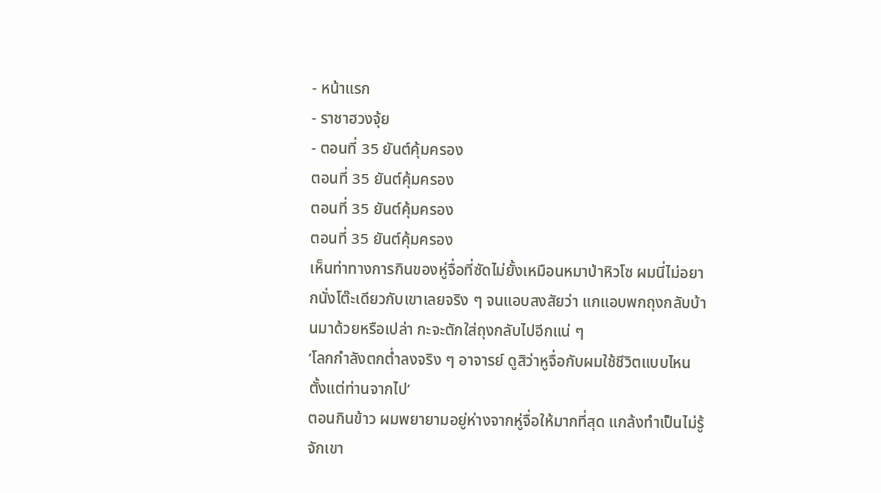- หน้าแรก
- ราชาฮวงจุ้ย
- ตอนที่ 35 ยันต์คุ้มครอง
ตอนที่ 35 ยันต์คุ้มครอง
ตอนที่ 35 ยันต์คุ้มครอง
ตอนที่ 35 ยันต์คุ้มครอง
เห็นท่าทางการกินของหู่จื่อที่ซัดไม่ยั้งเหมือนหมาป่าหิวโซ ผมนี่ไม่อยากนั่งโต๊ะเดียวกับเขาเลยจริง ๆ จนแอบสงสัยว่า แกแอบพกถุงกลับบ้านมาด้วยหรือเปล่า กะจะตักใส่ถุงกลับไปอีกแน่ ๆ
‘โลกกำลังตกต่ำลงจริง ๆ อาจารย์ ดูสิว่าหูจื่อกับผมใช้ชีวิตแบบไหน ตั้งแต่ท่านจากไป’
ตอนกินข้าว ผมพยายามอยู่ห่างจากหู่จื่อให้มากที่สุด แกล้งทำเป็นไม่รู้จักเขา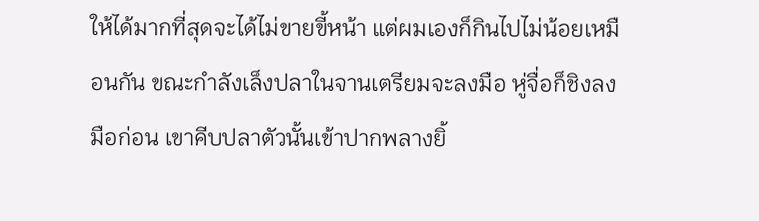ให้ได้มากที่สุดจะได้ไม่ขายขี้หน้า แต่ผมเองก็กินไปไม่น้อยเหมือนกัน ขณะกำลังเล็งปลาในจานเตรียมจะลงมือ หู่จื่อก็ชิงลงมือก่อน เขาคีบปลาตัวนั้นเข้าปากพลางยิ้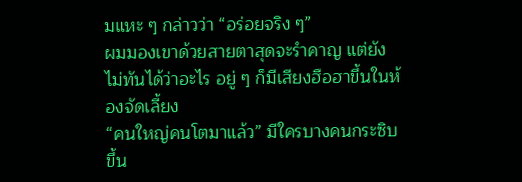มแหะ ๆ กล่าวว่า “อร่อยจริง ๆ”
ผมมองเขาด้วยสายตาสุดจะรำคาญ แต่ยังไม่ทันได้ว่าอะไร อยู่ ๆ ก็มีเสียงฮือฮาขึ้นในห้องจัดเลี้ยง
“คนใหญ่คนโตมาแล้ว” มีใครบางคนกระซิบขึ้น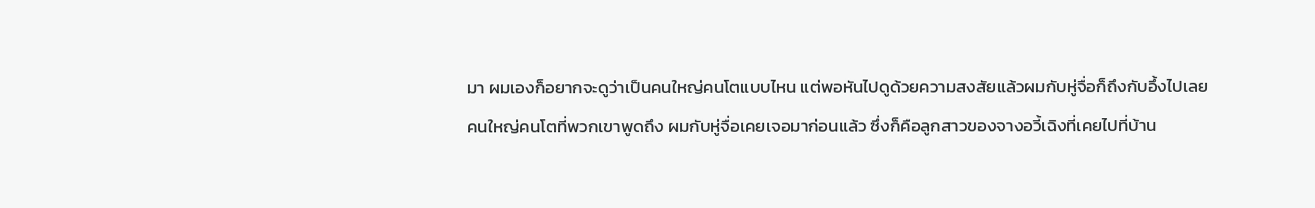มา ผมเองก็อยากจะดูว่าเป็นคนใหญ่คนโตแบบไหน แต่พอหันไปดูด้วยความสงสัยแล้วผมกับหู่จื่อก็ถึงกับอึ้งไปเลย
คนใหญ่คนโตที่พวกเขาพูดถึง ผมกับหู่จื่อเคยเจอมาก่อนแล้ว ซึ่งก็คือลูกสาวของจางอวี้เฉิงที่เคยไปที่บ้าน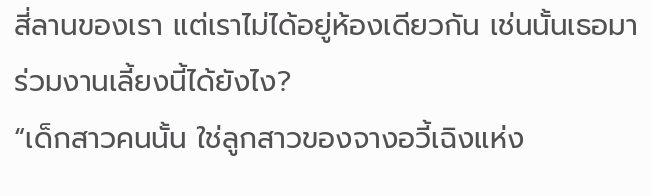สี่ลานของเรา แต่เราไม่ได้อยู่ห้องเดียวกัน เช่นนั้นเธอมาร่วมงานเลี้ยงนี้ได้ยังไง?
“เด็กสาวคนนั้น ใช่ลูกสาวของจางอวี้เฉิงแห่ง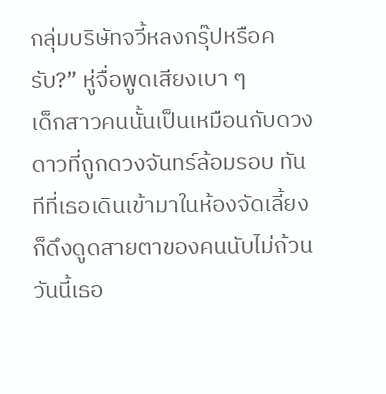กลุ่มบริษัทจวี้หลงกรุ๊ปหรือครับ?” หู่จื่อพูดเสียงเบา ๆ
เด็กสาวคนนั้นเป็นเหมือนกับดวงดาวที่ถูกดวงจันทร์ล้อมรอบ ทันทีที่เธอเดินเข้ามาในห้องจัดเลี้ยงก็ดึงดูดสายตาของคนนับไม่ถ้วน วันนี้เธอ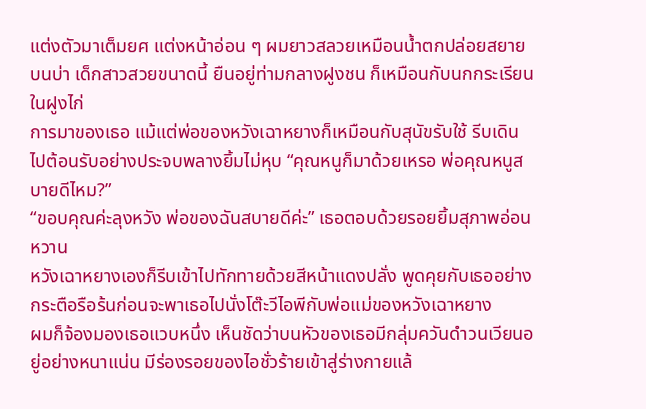แต่งตัวมาเต็มยศ แต่งหน้าอ่อน ๆ ผมยาวสลวยเหมือนน้ำตกปล่อยสยายบนบ่า เด็กสาวสวยขนาดนี้ ยืนอยู่ท่ามกลางฝูงชน ก็เหมือนกับนกกระเรียนในฝูงไก่
การมาของเธอ แม้แต่พ่อของหวังเฉาหยางก็เหมือนกับสุนัขรับใช้ รีบเดินไปต้อนรับอย่างประจบพลางยิ้มไม่หุบ “คุณหนูก็มาด้วยเหรอ พ่อคุณหนูสบายดีไหม?”
“ขอบคุณค่ะลุงหวัง พ่อของฉันสบายดีค่ะ” เธอตอบด้วยรอยยิ้มสุภาพอ่อนหวาน
หวังเฉาหยางเองก็รีบเข้าไปทักทายด้วยสีหน้าแดงปลั่ง พูดคุยกับเธออย่างกระตือรือร้นก่อนจะพาเธอไปนั่งโต๊ะวีไอพีกับพ่อแม่ของหวังเฉาหยาง
ผมก็จ้องมองเธอแวบหนึ่ง เห็นชัดว่าบนหัวของเธอมีกลุ่มควันดำวนเวียนอยู่อย่างหนาแน่น มีร่องรอยของไอชั่วร้ายเข้าสู่ร่างกายแล้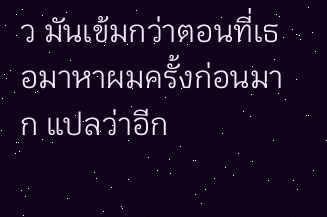ว มันเข้มกว่าตอนที่เธอมาหาผมครั้งก่อนมาก แปลว่าอีก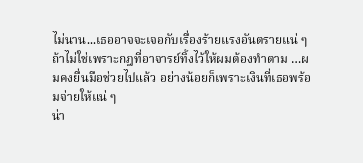ไม่นาน...เธออาจจะเจอกับเรื่องร้ายแรงอันตรายแน่ ๆ
ถ้าไม่ใช่เพราะกฎที่อาจารย์ทิ้งไว้ให้ผมต้องทำตาม …ผมคงยื่นมือช่วยไปแล้ว อย่างน้อยก็เพราะเงินที่เธอพร้อมจ่ายให้แน่ ๆ
น่า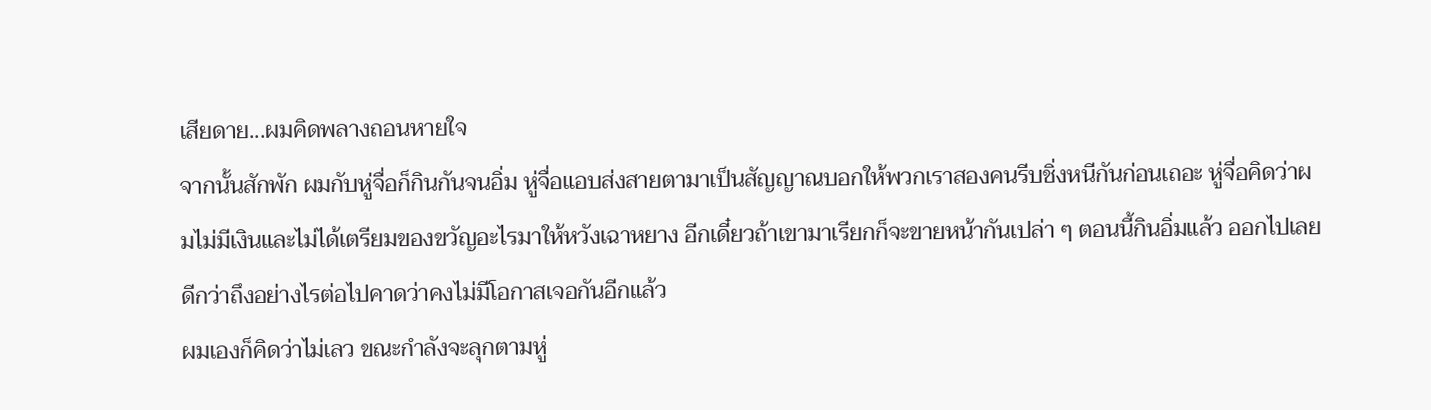เสียดาย...ผมคิดพลางถอนหายใจ
จากนั้นสักพัก ผมกับหู่จื่อก็กินกันจนอิ่ม หู่จื่อแอบส่งสายตามาเป็นสัญญาณบอกให้พวกเราสองคนรีบชิ่งหนีกันก่อนเถอะ หู่จื่อคิดว่าผมไม่มีเงินและไม่ได้เตรียมของขวัญอะไรมาให้หวังเฉาหยาง อีกเดี๋ยวถ้าเขามาเรียกก็จะขายหน้ากันเปล่า ๆ ตอนนี้กินอิ่มแล้ว ออกไปเลยดีกว่าถึงอย่างไรต่อไปคาดว่าคงไม่มีโอกาสเจอกันอีกแล้ว
ผมเองก็คิดว่าไม่เลว ขณะกำลังจะลุกตามหู่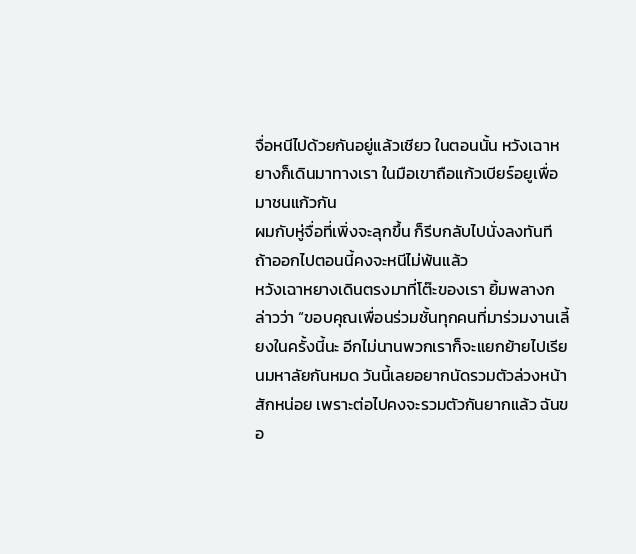จื่อหนีไปด้วยกันอยู่แล้วเชียว ในตอนนั้น หวังเฉาหยางก็เดินมาทางเรา ในมือเขาถือแก้วเบียร์อยูเพื่อมาชนแก้วกัน
ผมกับหู่จื่อที่เพิ่งจะลุกขึ้น ก็รีบกลับไปนั่งลงทันที ถ้าออกไปตอนนี้คงจะหนีไม่พ้นแล้ว
หวังเฉาหยางเดินตรงมาที่โต๊ะของเรา ยิ้มพลางกล่าวว่า “ขอบคุณเพื่อนร่วมชั้นทุกคนที่มาร่วมงานเลี้ยงในครั้งนี้นะ อีกไม่นานพวกเราก็จะแยกย้ายไปเรียนมหาลัยกันหมด วันนี้เลยอยากนัดรวมตัวล่วงหน้าสักหน่อย เพราะต่อไปคงจะรวมตัวกันยากแล้ว ฉันขอ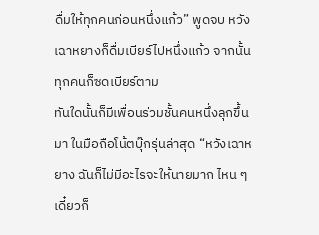ดื่มให้ทุกคนก่อนหนึ่งแก้ว” พูดจบ หวังเฉาหยางก็ดื่มเบียร์ไปหนึ่งแก้ว จากนั้นทุกคนก็ซดเบียร์ตาม
ทันใดนั้นก็มีเพื่อนร่วมชั้นคนหนึ่งลุกขึ้นมา ในมือถือโน้ตบุ๊กรุ่นล่าสุด “หวังเฉาหยาง ฉันก็ไม่มีอะไรจะให้นายมาก ไหน ๆ เดี๋ยวก็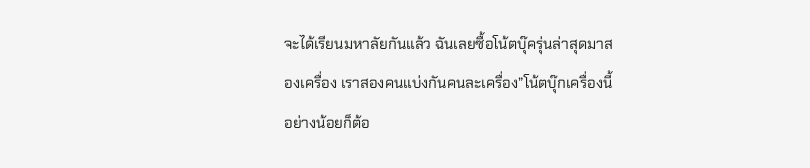จะได้เรียนมหาลัยกันแล้ว ฉันเลยซื้อโน้ตบุ๊ครุ่นล่าสุดมาสองเครื่อง เราสองคนแบ่งกันคนละเครื่อง”โน้ตบุ๊กเครื่องนี้อย่างน้อยก็ต้อ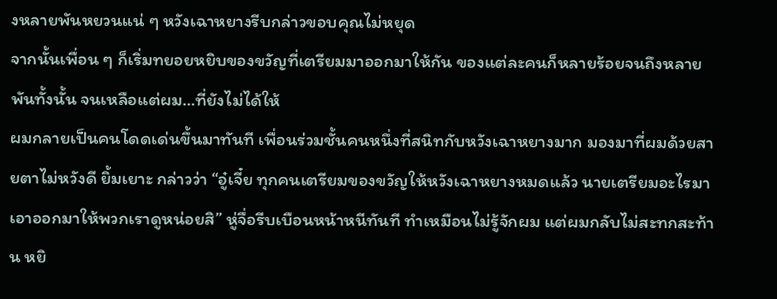งหลายพันหยวนแน่ ๆ หวังเฉาหยางรีบกล่าวขอบคุณไม่หยุด
จากนั้นเพื่อน ๆ ก็เริ่มทยอยหยิบของขวัญที่เตรียมมาออกมาให้กัน ของแต่ละคนก็หลายร้อยจนถึงหลายพันทั้งนั้น จนเหลือแต่ผม…ที่ยังไม่ได้ให้
ผมกลายเป็นคนโดดเด่นขึ้นมาทันที เพื่อนร่วมชั้นคนหนึ่งที่สนิทกับหวังเฉาหยางมาก มองมาที่ผมด้วยสายตาไม่หวังดี ยิ้มเยาะ กล่าวว่า “อู๋เจี๋ย ทุกคนเตรียมของขวัญให้หวังเฉาหยางหมดแล้ว นายเตรียมอะไรมา เอาออกมาให้พวกเราดูหน่อยสิ” หู่จื่อรีบเบือนหน้าหนีทันที ทำเหมือนไม่รู้จักผม แต่ผมกลับไม่สะทกสะท้าน หยิ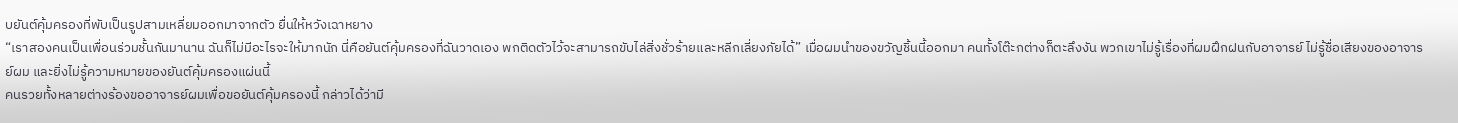บยันต์คุ้มครองที่พับเป็นรูปสามเหลี่ยมออกมาจากตัว ยื่นให้หวังเฉาหยาง
“เราสองคนเป็นเพื่อนร่วมชั้นกันมานาน ฉันก็ไม่มีอะไรจะให้มากนัก นี่คือยันต์คุ้มครองที่ฉันวาดเอง พกติดตัวไว้จะสามารถขับไล่สิ่งชั่วร้ายและหลีกเลี่ยงภัยได้” เมื่อผมนำของขวัญชิ้นนี้ออกมา คนทั้งโต๊ะกต่างก็ตะลึงงัน พวกเขาไม่รู้เรื่องที่ผมฝึกฝนกับอาจารย์ ไม่รู้ชื่อเสียงของอาจารย์ผม และยิ่งไม่รู้ความหมายของยันต์คุ้มครองแผ่นนี้
คนรวยทั้งหลายต่างร้องขออาจารย์ผมเพื่อขอยันต์คุ้มครองนี้ กล่าวได้ว่ามี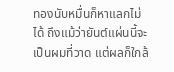ทองนับหมื่นก็หาแลกไม่ได้ ถึงแม้ว่ายันต์แผ่นนี้จะเป็นผมที่วาด แต่ผลก็ใกล้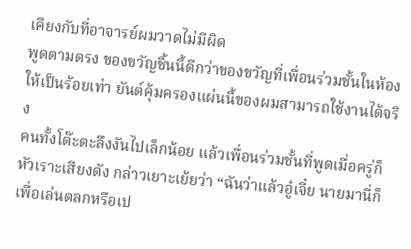เคียงกับที่อาจารย์ผมวาดไม่มีผิด
พูดตามตรง ของขวัญชิ้นนี้ดีกว่าของขวัญที่เพื่อนร่วมชั้นในห้องให้เป็นร้อยเท่า ยันต์คุ้มครองแผ่นนี้ของผมสามารถใช้งานได้จริง
คนทั้งโต๊ะตะลึงงันไปเล็กน้อย แล้วเพื่อนร่วมชั้นที่พูดเมื่อครู่ก็หัวเราะเสียงดัง กล่าวเยาะเย้ยว่า “ฉันว่าแล้วอู๋เจี๋ย นายมานี่ก็เพื่อเล่นตลกหรือเป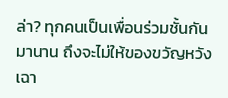ล่า? ทุกคนเป็นเพื่อนร่วมชั้นกันมานาน ถึงจะไม่ให้ของขวัญหวังเฉา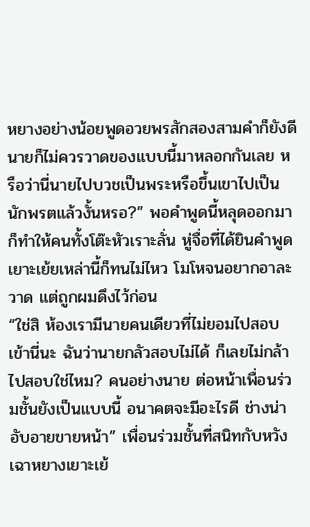หยางอย่างน้อยพูดอวยพรสักสองสามคำก็ยังดี นายก็ไม่ควรวาดของแบบนี้มาหลอกกันเลย หรือว่านี่นายไปบวชเป็นพระหรือขึ้นเขาไปเป็นนักพรตแล้วงั้นหรอ?” พอคำพูดนี้หลุดออกมา ก็ทำให้คนทั้งโต๊ะหัวเราะลั่น หู่จื่อที่ได้ยินคำพูดเยาะเย้ยเหล่านี้ก็ทนไม่ไหว โมโหจนอยากอาละวาด แต่ถูกผมดึงไว้ก่อน
“ใช่สิ ห้องเรามีนายคนเดียวที่ไม่ยอมไปสอบเข้านี่นะ ฉันว่านายกลัวสอบไม่ได้ ก็เลยไม่กล้าไปสอบใช่ไหม? คนอย่างนาย ต่อหน้าเพื่อนร่วมชั้นยังเป็นแบบนี้ อนาคตจะมีอะไรดี ช่างน่าอับอายขายหน้า” เพื่อนร่วมชั้นที่สนิทกับหวังเฉาหยางเยาะเย้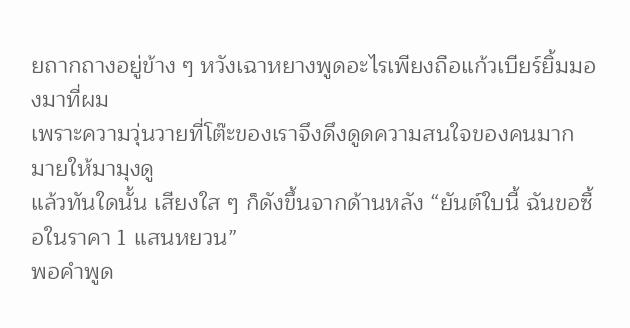ยถากถางอยู่ข้าง ๆ หวังเฉาหยางพูดอะไรเพียงถือแก้วเบียร์ยิ้มมองมาที่ผม
เพราะความวุ่นวายที่โต๊ะของเราจึงดึงดูดความสนใจของคนมากมายให้มามุงดู
แล้วทันใดนั้น เสียงใส ๆ ก็ดังขึ้นจากด้านหลัง “ยันต์ใบนี้ ฉันขอซื้อในราคา 1 แสนหยวน”
พอคำพูด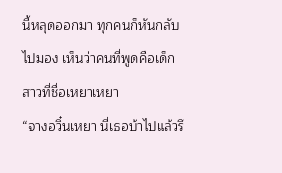นี้หลุดออกมา ทุกคนก็หันกลับไปมอง เห็นว่าคนที่พูดคือเด็กสาวที่ชื่อเหยาเหยา
“จางอวิ๋นเหยา นี่เธอบ้าไปแล้วรึ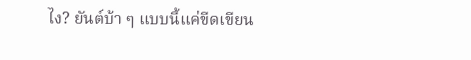ไง? ยันต์บ้า ๆ แบบนี้แค่ขีดเขียน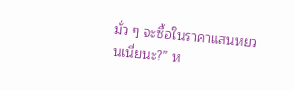มั่ว ๆ จะซื้อในราคาแสนหยวนเนี่ยนะ?” ห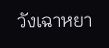วังเฉาหยา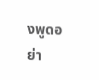งพูดอย่า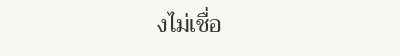งไม่เชื่อ